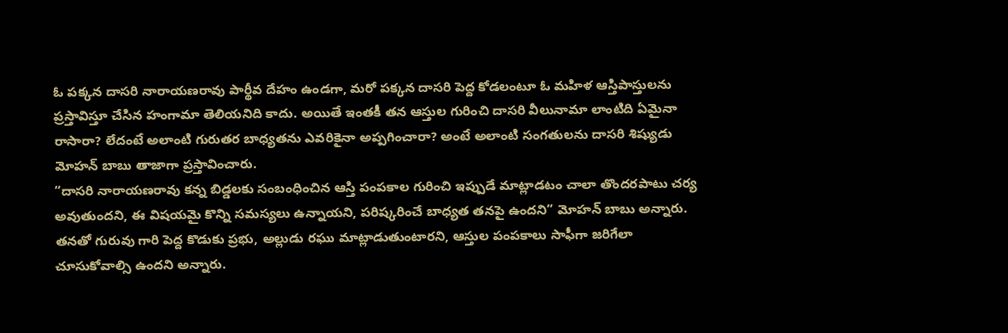ఓ పక్కన దాసరి నారాయణరావు పార్థీవ దేహం ఉండగా, మరో పక్కన దాసరి పెద్ద కోడలంటూ ఓ మహిళ ఆస్తిపాస్తులను ప్రస్తావిస్తూ చేసిన హంగామా తెలియనిది కాదు. అయితే ఇంతకీ తన ఆస్తుల గురించి దాసరి వీలునామా లాంటిది ఏమైనా రాసారా? లేదంటే అలాంటి గురుతర బాధ్యతను ఎవరికైనా అప్పగించారా? అంటే అలాంటి సంగతులను దాసరి శిష్యుడు మోహన్ బాబు తాజాగా ప్రస్తావించారు.
“దాసరి నారాయణరావు కన్న బిడ్డలకు సంబంధించిన ఆస్తి పంపకాల గురించి ఇప్పుడే మాట్లాడటం చాలా తొందరపాటు చర్య అవుతుందని, ఈ విషయమై కొన్ని సమస్యలు ఉన్నాయని, పరిష్కరించే బాధ్యత తనపై ఉందని” మోహన్ బాబు అన్నారు. తనతో గురువు గారి పెద్ద కొడుకు ప్రభు, అల్లుడు రఘు మాట్లాడుతుంటారని, ఆస్తుల పంపకాలు సాఫీగా జరిగేలా చూసుకోవాల్సి ఉందని అన్నారు.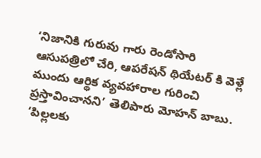‘నిజానికి గురువు గారు రెండోసారి ఆసుపత్రిలో చేరి, ఆపరేషన్ థియేటర్ కి వెళ్లే ముందు ఆర్థిక వ్యవహారాల గురించి ప్రస్తావించానని’ తెలిపారు మోహన్ బాబు. ‘పిల్లలకు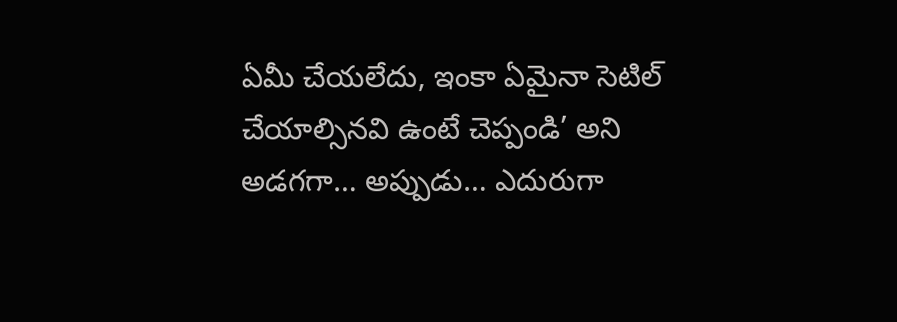ఏమీ చేయలేదు, ఇంకా ఏమైనా సెటిల్ చేయాల్సినవి ఉంటే చెప్పండి’ అని అడగగా… అప్పుడు… ఎదురుగా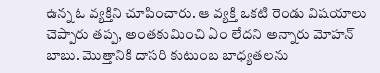ఉన్న ఓ వ్యక్తిని చూపించారు. ఆ వ్యక్తి ఒకటి రెండు విషయాలు చెప్పారు తప్ప, అంతకుమించి ఏం లేదని అన్నారు మోహన్ బాబు. మొత్తానికి దాసరి కుటుంబ బాధ్యతలను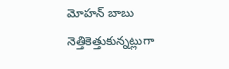మోహన్ బాబు నెత్తికెత్తుకున్నట్లుగా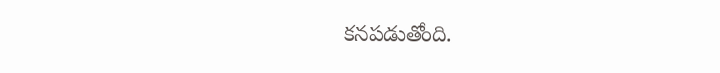కనపడుతోంది.